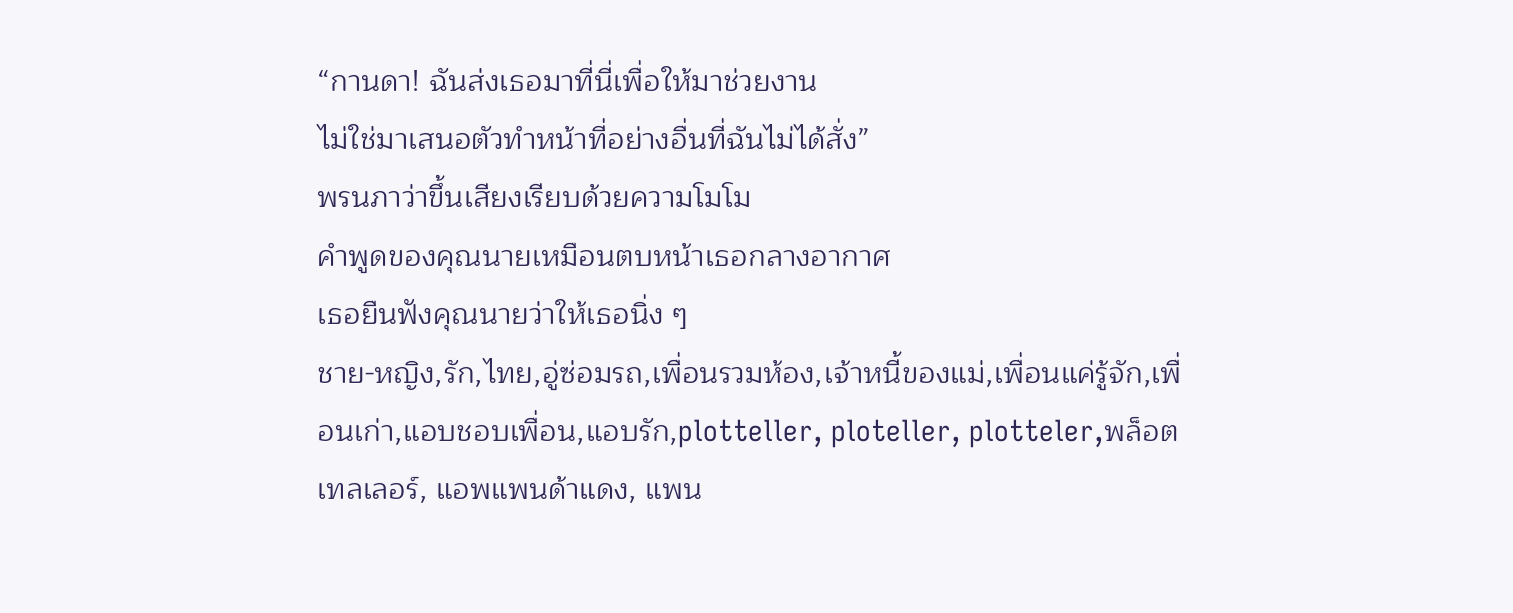“กานดา! ฉันส่งเธอมาที่นี่เพื่อให้มาช่วยงาน
ไม่ใช่มาเสนอตัวทำหน้าที่อย่างอื่นที่ฉันไม่ได้สั่ง”
พรนภาว่าขึ้นเสียงเรียบด้วยความโมโม
คำพูดของคุณนายเหมือนตบหน้าเธอกลางอากาศ
เธอยืนฟังคุณนายว่าให้เธอนิ่ง ๆ
ชาย-หญิง,รัก,ไทย,อู่ซ่อมรถ,เพื่อนรวมห้อง,เจ้าหนี้ของแม่,เพื่อนแค่รู้จัก,เพื่อนเก่า,แอบชอบเพื่อน,แอบรัก,plotteller, ploteller, plotteler,พล็อตเทลเลอร์, แอพแพนด้าแดง, แพน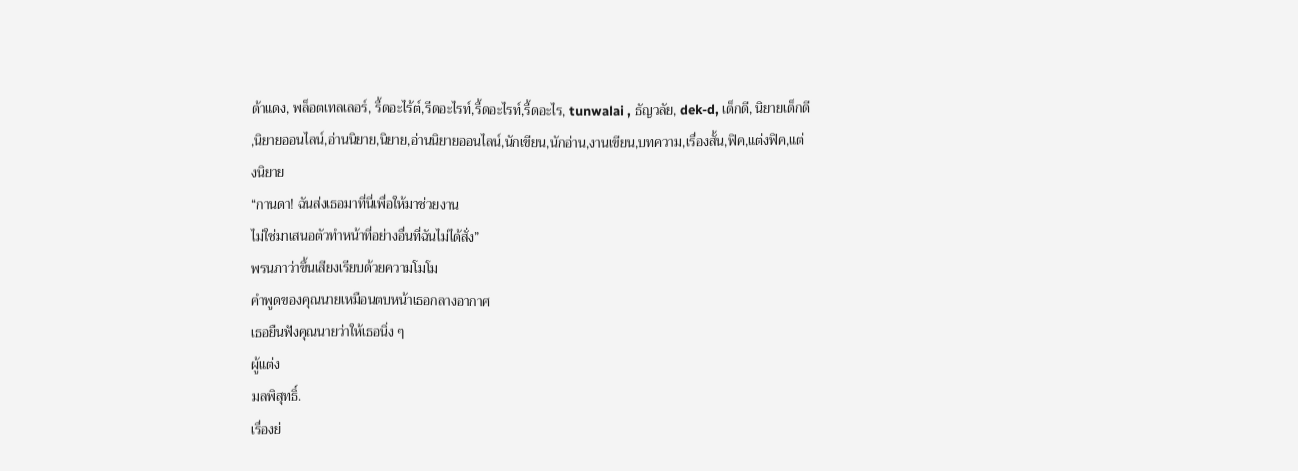ด้าแดง, พล็อตเทลเลอร์, รี้ดอะไร้ต์,รีดอะไรท์,รี้ดอะไรท์,รี้ดอะไร, tunwalai , ธัญวลัย, dek-d, เด็กดี, นิยายเด็กดี ,นิยายออนไลน์,อ่านนิยาย,นิยาย,อ่านนิยายออนไลน์,นักเขียน,นักอ่าน,งานเขียน,บทความ,เรื่องสั้น,ฟิค,แต่งฟิค,แต่งนิยาย
“กานดา! ฉันส่งเธอมาที่นี่เพื่อให้มาช่วยงาน
ไม่ใช่มาเสนอตัวทำหน้าที่อย่างอื่นที่ฉันไม่ได้สั่ง”
พรนภาว่าขึ้นเสียงเรียบด้วยความโมโม
คำพูดของคุณนายเหมือนตบหน้าเธอกลางอากาศ
เธอยืนฟังคุณนายว่าให้เธอนิ่ง ๆ
ผู้แต่ง
มลพิสุทธิ์.
เรื่องย่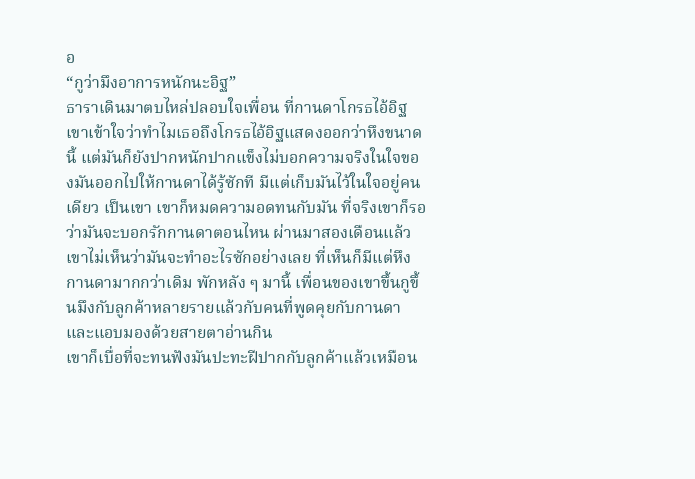อ
“กูว่ามึงอาการหนักนะอิฐ”
ธาราเดินมาตบไหล่ปลอบใจเพื่อน ที่กานดาโกรธไอ้อิฐ
เขาเข้าใจว่าทำไมเธอถึงโกรธไอ้อิฐแสดงออกว่าหึงขนาดนี้ แต่มันก็ยังปากหนักปากแข็งไม่บอกความจริงในใจของมันออกไปให้กานดาได้รู้ซักที มีแต่เก็บมันไว้ในใจอยู่คนเดียว เป็นเขา เขาก็หมดความอดทนกับมัน ที่จริงเขาก็รอว่ามันจะบอกรักกานดาตอนไหน ผ่านมาสองเดือนแล้ว เขาไม่เห็นว่ามันจะทำอะไรซักอย่างเลย ที่เห็นก็มีแต่หึงกานดามากกว่าเดิม พักหลัง ๆ มานี้ เพื่อนของเขาขึ้นกูขึ้นมึงกับลูกค้าหลายรายแล้วกับคนที่พูดคุยกับกานดาและแอบมองด้วยสายตาอ่านกิน
เขาก็เบื่อที่จะทนฟังมันปะทะฝีปากกับลูกค้าแล้วเหมือน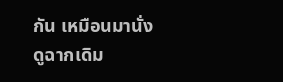กัน เหมือนมานั่งดูฉากเดิม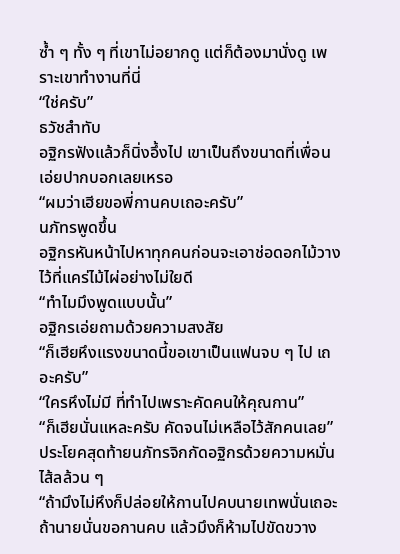ซ้ำ ๆ ทั้ง ๆ ที่เขาไม่อยากดู แต่ก็ต้องมานั่งดู เพราะเขาทำงานที่นี่
“ใช่ครับ”
ธวัชสำทับ
อฐิกรฟังแล้วก็นิ่งอึ้งไป เขาเป็นถึงขนาดที่เพื่อนเอ่ยปากบอกเลยเหรอ
“ผมว่าเฮียขอพี่กานคบเถอะครับ”
นภัทรพูดขึ้น
อฐิกรหันหน้าไปหาทุกคนก่อนจะเอาช่อดอกไม้วางไว้ที่แคร่ไม้ไผ่อย่างไม่ใยดี
“ทำไมมึงพูดแบบนั้น”
อฐิกรเอ่ยถามด้วยความสงสัย
“ก็เฮียหึงแรงขนาดนี้ขอเขาเป็นแฟนจบ ๆ ไป เถอะครับ”
“ใครหึงไม่มี ที่ทำไปเพราะคัดคนให้คุณกาน”
“ก็เฮียนั่นแหละครับ คัดจนไม่เหลือไว้สักคนเลย”
ประโยคสุดท้ายนภัทรจิกกัดอฐิกรด้วยความหมั่นไส้ลล้วน ๆ
“ถ้ามึงไม่หึงก็ปล่อยให้กานไปคบนายเทพนั่นเถอะ ถ้านายนั่นขอกานคบ แล้วมึงก็ห้ามไปขัดขวาง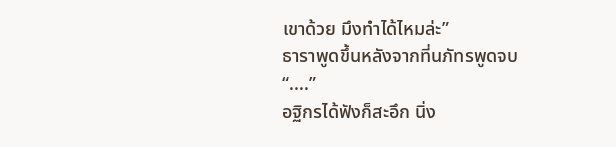เขาด้วย มึงทำได้ไหมล่ะ”
ธาราพูดขึ้นหลังจากที่นภัทรพูดจบ
“....”
อฐิกรได้ฟังก็สะอึก นิ่ง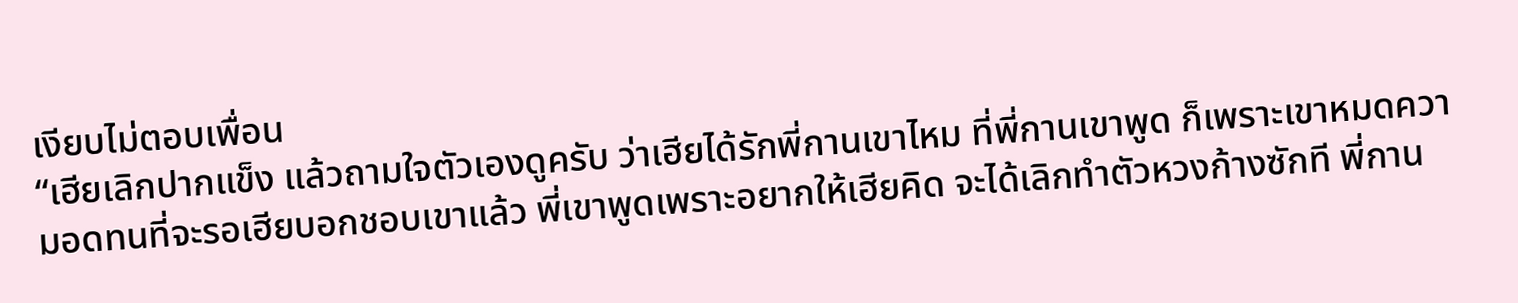เงียบไม่ตอบเพื่อน
“เฮียเลิกปากแข็ง แล้วถามใจตัวเองดูครับ ว่าเฮียได้รักพี่กานเขาไหม ที่พี่กานเขาพูด ก็เพราะเขาหมดความอดทนที่จะรอเฮียบอกชอบเขาแล้ว พี่เขาพูดเพราะอยากให้เฮียคิด จะได้เลิกทำตัวหวงก้างซักที พี่กาน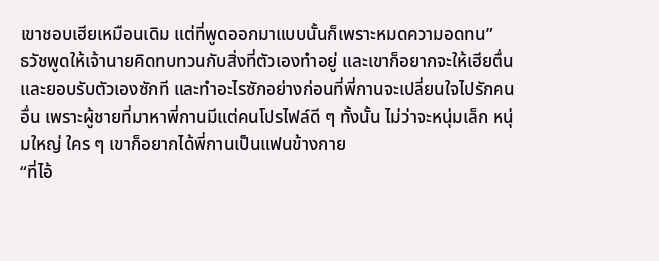เขาชอบเฮียเหมือนเดิม แต่ที่พูดออกมาแบบนั้นก็เพราะหมดความอดทน”
ธวัชพูดให้เจ้านายคิดทบทวนกับสิ่งที่ตัวเองทำอยู่ และเขาก็อยากจะให้เฮียตื่นและยอบรับตัวเองซักที และทำอะไรซักอย่างก่อนที่พี่กานจะเปลี่ยนใจไปรักคนอื่น เพราะผู้ชายที่มาหาพี่กานมีแต่คนโปรไฟล์ดี ๆ ทั้งนั้น ไม่ว่าจะหนุ่มเล็ก หนุ่มใหญ่ ใคร ๆ เขาก็อยากได้พี่กานเป็นแฟนข้างกาย
“ที่ไอ้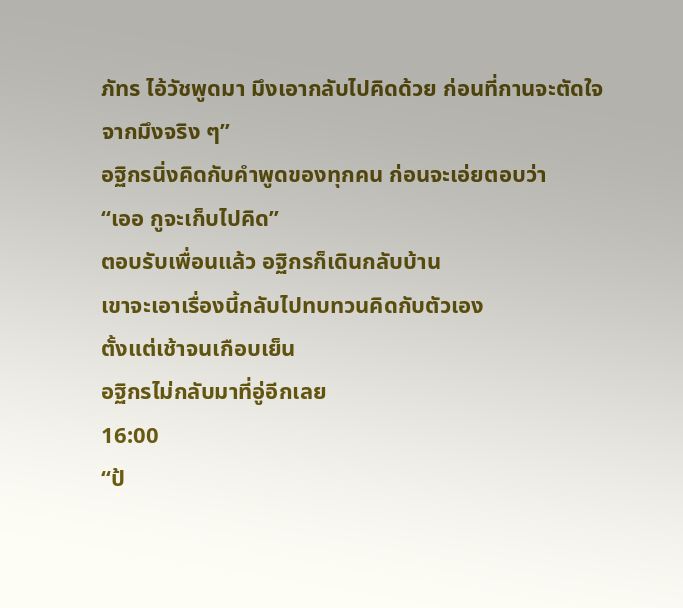ภัทร ไอ้วัชพูดมา มึงเอากลับไปคิดด้วย ก่อนที่กานจะตัดใจจากมึงจริง ๆ”
อฐิกรนิ่งคิดกับคำพูดของทุกคน ก่อนจะเอ่ยตอบว่า
“เออ กูจะเก็บไปคิด”
ตอบรับเพื่อนแล้ว อฐิกรก็เดินกลับบ้าน
เขาจะเอาเรื่องนี้กลับไปทบทวนคิดกับตัวเอง
ตั้งแต่เช้าจนเกือบเย็น
อฐิกรไม่กลับมาที่อู่อีกเลย
16:00
“ป้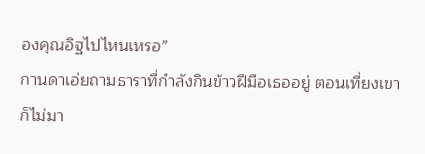องคุณอิฐไปไหนเหรอ”
กานดาเอ่ยถามธาราที่กำลังกินข้าวฝีมือเธออยู่ ตอนเที่ยงเขาก็ไม่มา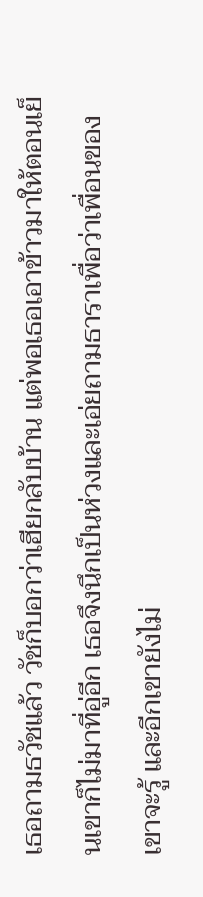เธอถามธวัชแล้ว วัชก็บอกว่าเฮียกลับบ้าน แต่พอเธอเอาข้าวมาให้ตอนเย็นเขาก็ไม่มาที่อู่อีก เธอจึงนึกเป็นห่วงและเอ่ยถามธาราเพื่อว่าเพื่อนของเขาจะรู้ และอีกเขายังไม่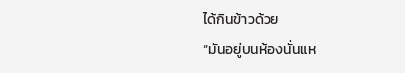ได้กินข้าวด้วย
“มันอยู่บนห้องนั่นแห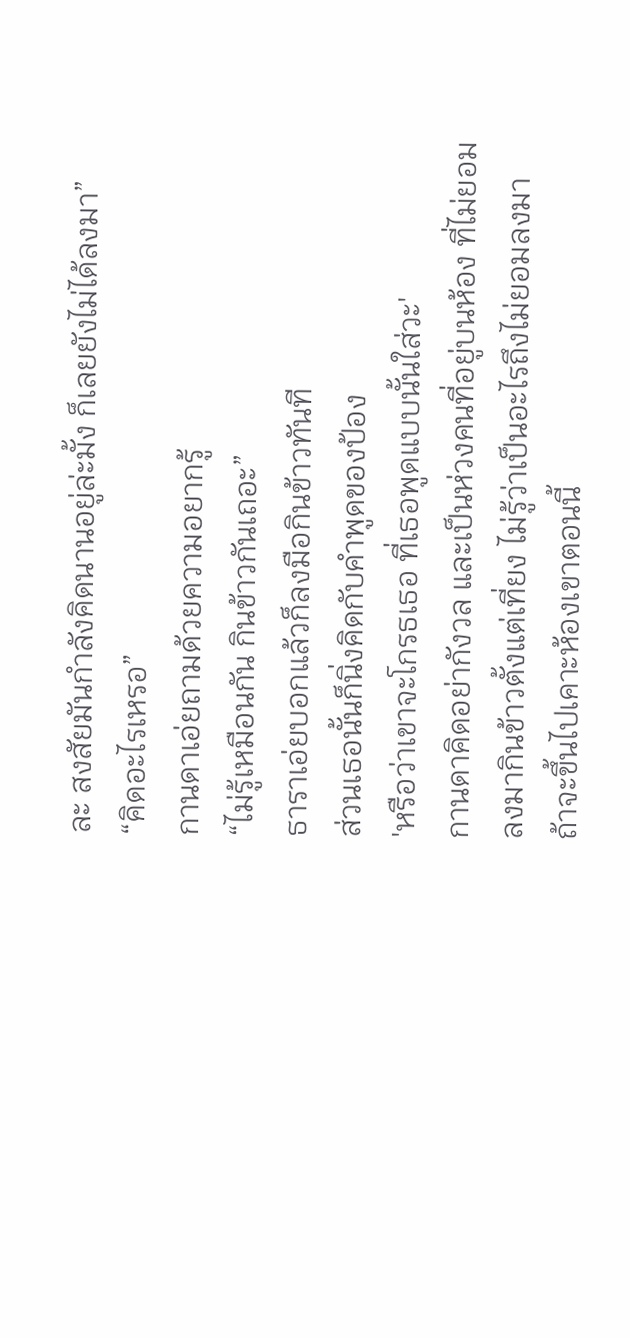ละ สงสัยมันกำลังคิดนานอยู่ล่ะมั้ง ก็เลยยังไม่ได้ลงมา”
“คิดอะไรเหรอ”
กานดาเอ่ยถามด้วยความอยากรู้
“ไม่รู้เหมือนกัน กินข้าวกันเถอะ”
ธาราเอ่ยบอกแล้วก็ลงมือกินข้าวทันที
ส่วนเธอนั้นก็นิ่งคิดกับคำพูดของป้อง
'หรือว่าเขาจะโกรธเธอ ที่เธอพูดแบบนั้นใส่วะ'
กานดาคิดอย่ากังวล และเป็นห่วงคนที่อยู่บนห้อง ที่ไม่ยอมลงมากินข้าวตั้งแต่เที่ยง ไม่รู้ว่าเป็นอะไรถึงไม่ยอมลงมา ถ้าจะขึ้นไปเคาะห้องเขาตอนนี้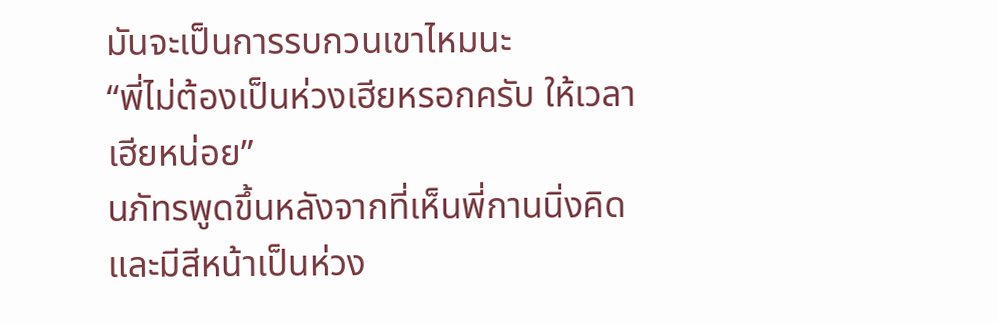มันจะเป็นการรบกวนเขาไหมนะ
“พี่ไม่ต้องเป็นห่วงเฮียหรอกครับ ให้เวลาเฮียหน่อย”
นภัทรพูดขึ้นหลังจากที่เห็นพี่กานนิ่งคิดและมีสีหน้าเป็นห่วง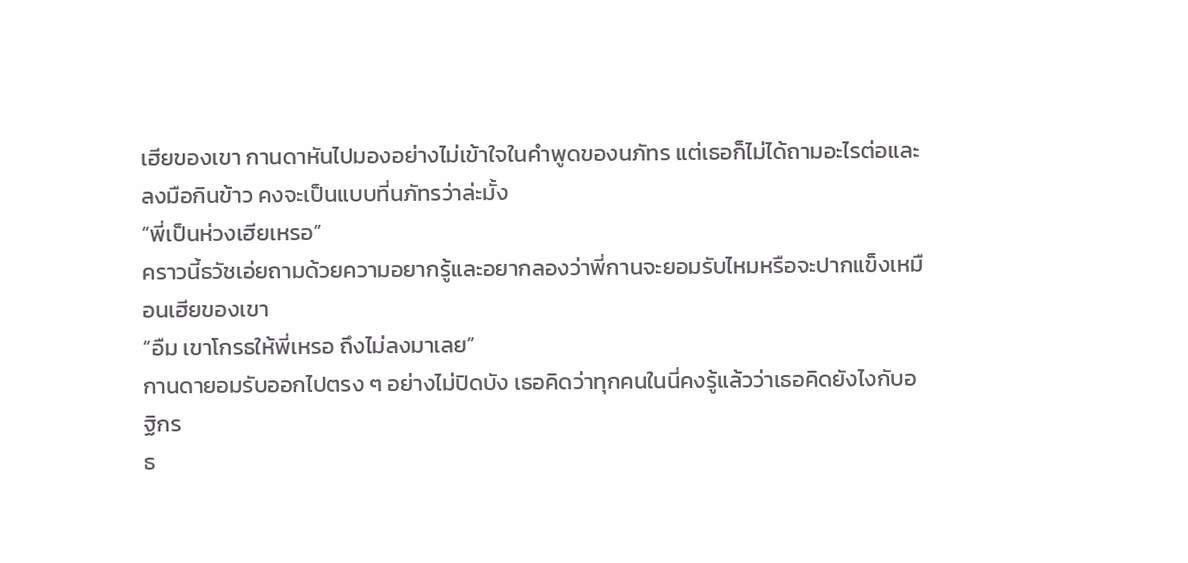เฮียของเขา กานดาหันไปมองอย่างไม่เข้าใจในคำพูดของนภัทร แต่เธอก็ไม่ได้ถามอะไรต่อและลงมือกินข้าว คงจะเป็นแบบที่นภัทรว่าล่ะมั้ง
“พี่เป็นห่วงเฮียเหรอ”
คราวนี้ธวัชเอ่ยถามด้วยความอยากรู้และอยากลองว่าพี่กานจะยอมรับไหมหรือจะปากแข็งเหมือนเฮียของเขา
“อืม เขาโกรธให้พี่เหรอ ถึงไม่ลงมาเลย”
กานดายอมรับออกไปตรง ๆ อย่างไม่ปิดบัง เธอคิดว่าทุกคนในนี่คงรู้แล้วว่าเธอคิดยังไงกับอฐิกร
ธ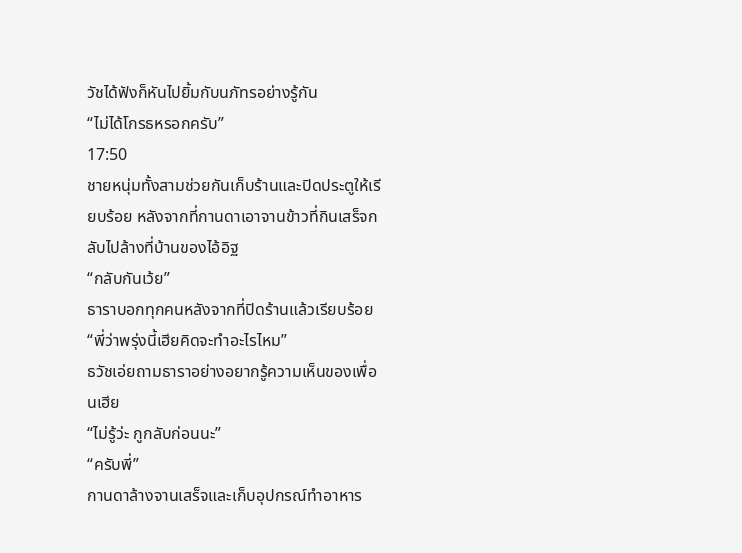วัชได้ฟังก็หันไปยิ้มกับนภัทรอย่างรู้กัน
“ไม่ได้โกรธหรอกครับ”
17:50
ชายหนุ่มทั้งสามช่วยกันเก็บร้านและปิดประตูให้เรียบร้อย หลังจากที่กานดาเอาจานข้าวที่กินเสร็จกลับไปล้างที่บ้านของไอ้อิฐ
“กลับกันเว้ย”
ธาราบอกทุกคนหลังจากที่ปิดร้านแล้วเรียบร้อย
“พี่ว่าพรุ่งนี้เฮียคิดจะทำอะไรไหม”
ธวัชเอ่ยถามธาราอย่างอยากรู้ความเห็นของเพื่อนเฮีย
“ไม่รู้ว่ะ กูกลับก่อนนะ”
“ครับพี่”
กานดาล้างจานเสร็จและเก็บอุปกรณ์ทำอาหาร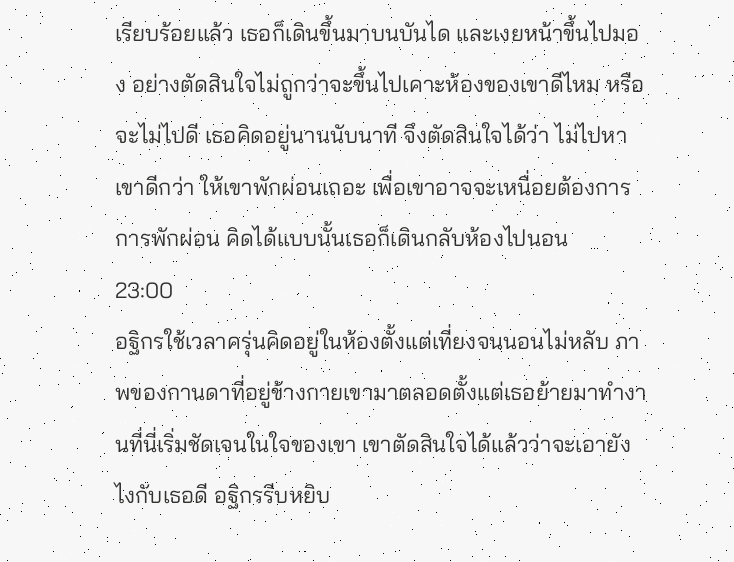เรียบร้อยแล้ว เธอก็เดินขึ้นมาบนบันได และเงยหน้าขึ้นไปมอง อย่างตัดสินใจไม่ถูกว่าจะขึ้นไปเคาะห้องของเขาดีไหม หรือจะไม่ไปดี เธอคิดอยู่นานนับนาที จึงตัดสินใจได้ว่า ไม่ไปหาเขาดีกว่า ให้เขาพักผ่อนเถอะ เพื่อเขาอาจจะเหนื่อยต้องการ การพักผ่อน คิดได้แบบนั้นเธอก็เดินกลับห้องไปนอน
23:00
อฐิกรใช้เวลาครุ่นคิดอยู่ในห้องตั้งแต่เที่ยงจนนอนไม่หลับ ภาพของกานดาที่อยู่ข้างกายเขามาตลอดตั้งแต่เธอย้ายมาทำงานที่นี่เริ่มชัดเจนในใจของเขา เขาตัดสินใจได้แล้วว่าจะเอายังไงกับเธอดี อฐิกรรีบหยิบ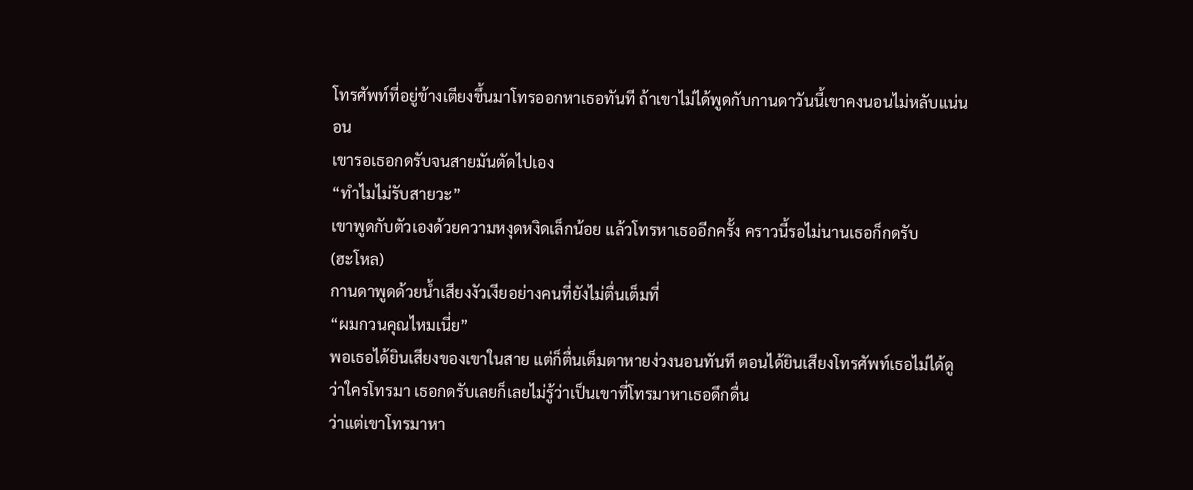โทรศัพท์ที่อยู่ข้างเตียงขึ้นมาโทรออกหาเธอทันที ถ้าเขาไม่ได้พูดกับกานดาวันนี้เขาคงนอนไม่หลับแน่นอน
เขารอเธอกดรับจนสายมันตัดไปเอง
“ทำไมไม่รับสายวะ”
เขาพูดกับตัวเองด้วยความหงุดหงิดเล็กน้อย แล้วโทรหาเธออีกครั้ง คราวนี้รอไม่นานเธอก็กดรับ
(ฮะโหล)
กานดาพูดด้วยน้ำเสียงงัวเงียอย่างคนที่ยังไม่ตื่นเต็มที่
“ผมกวนคุณไหมเนี่ย”
พอเธอได้ยินเสียงของเขาในสาย แต่ก็ตื่นเต็มตาหายง่วงนอนทันที ตอนได้ยินเสียงโทรศัพท์เธอไม่ได้ดูว่าใครโทรมา เธอกดรับเลยก็เลยไม่รู้ว่าเป็นเขาที่โทรมาหาเธอดึกดื่น
ว่าแต่เขาโทรมาหา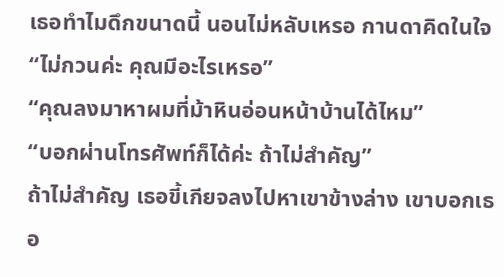เธอทำไมดึกขนาดนี้ นอนไม่หลับเหรอ กานดาคิดในใจ
“ไม่กวนค่ะ คุณมีอะไรเหรอ”
“คุณลงมาหาผมที่ม้าหินอ่อนหน้าบ้านได้ไหม”
“บอกผ่านโทรศัพท์ก็ได้ค่ะ ถ้าไม่สำคัญ”
ถ้าไม่สำคัญ เธอขี้เกียจลงไปหาเขาข้างล่าง เขาบอกเธอ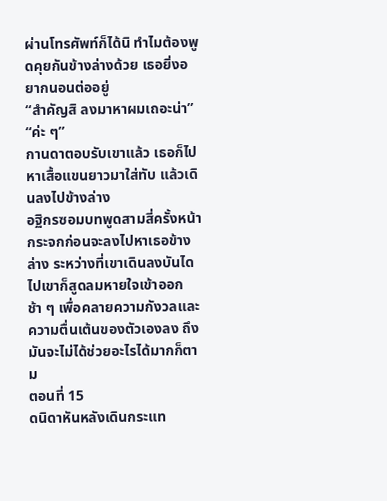ผ่านโทรศัพท์ก็ได้นิ ทำไมต้องพูดคุยกันข้างล่างด้วย เธอยิ่งอยากนอนต่ออยู่
“สำคัญสิ ลงมาหาผมเถอะน่า”
“ค่ะ ๆ”
กานดาตอบรับเขาแล้ว เธอก็ไปหาเสื้อแขนยาวมาใส่ทับ แล้วเดินลงไปข้างล่าง
อฐิกรซอมบทพูดสามสี่ครั้งหน้ากระจกก่อนจะลงไปหาเธอข้างล่าง ระหว่างที่เขาเดินลงบันไดไปเขาก็สูดลมหายใจเข้าออกช้า ๆ เพื่อคลายความกังวลและความตื่นเต้นของตัวเองลง ถึงมันจะไม่ได้ช่วยอะไรได้มากก็ตาม
ตอนที่ 15
ดนิดาหันหลังเดินกระแท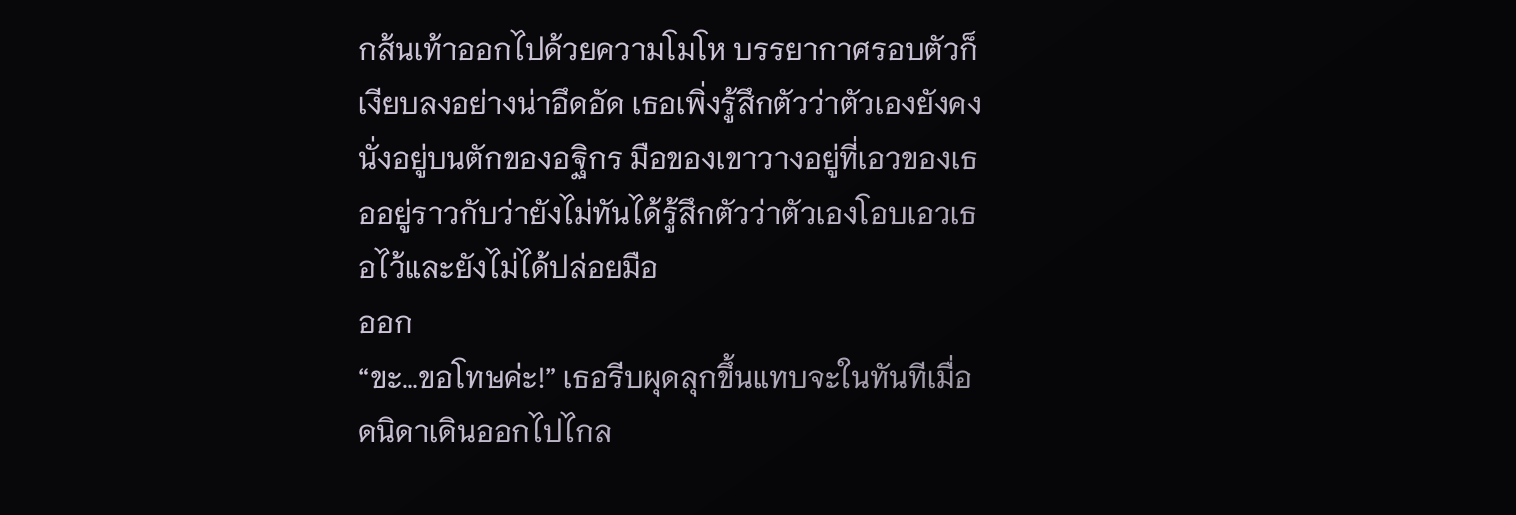กส้นเท้าออกไปด้วยความโมโห บรรยากาศรอบตัวก็เงียบลงอย่างน่าอึดอัด เธอเพิ่งรู้สึกตัวว่าตัวเองยังคงนั่งอยู่บนตักของอฐิกร มือของเขาวางอยู่ที่เอวของเธออยู่ราวกับว่ายังไม่ทันได้รู้สึกตัวว่าตัวเองโอบเอวเธอไว้และยังไม่ได้ปล่อยมือ
ออก
“ขะ…ขอโทษค่ะ!” เธอรีบผุดลุกขึ้นแทบจะในทันทีเมื่อดนิดาเดินออกไปไกล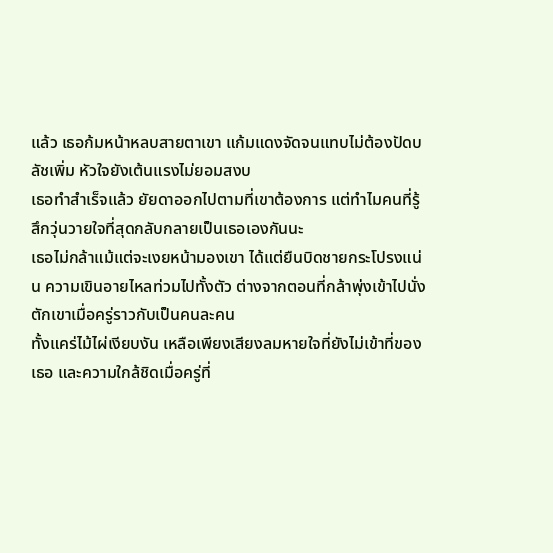แล้ว เธอก้มหน้าหลบสายตาเขา แก้มแดงจัดจนแทบไม่ต้องปัดบลัชเพิ่ม หัวใจยังเต้นแรงไม่ยอมสงบ
เธอทำสำเร็จแล้ว ยัยดาออกไปตามที่เขาต้องการ แต่ทำไมคนที่รู้สึกวุ่นวายใจที่สุดกลับกลายเป็นเธอเองกันนะ
เธอไม่กล้าแม้แต่จะเงยหน้ามองเขา ได้แต่ยืนบิดชายกระโปรงแน่น ความเขินอายไหลท่วมไปทั้งตัว ต่างจากตอนที่กล้าพุ่งเข้าไปนั่งตักเขาเมื่อครู่ราวกับเป็นคนละคน
ทั้งแคร่ไม้ไผ่เงียบงัน เหลือเพียงเสียงลมหายใจที่ยังไม่เข้าที่ของเธอ และความใกล้ชิดเมื่อครู่ที่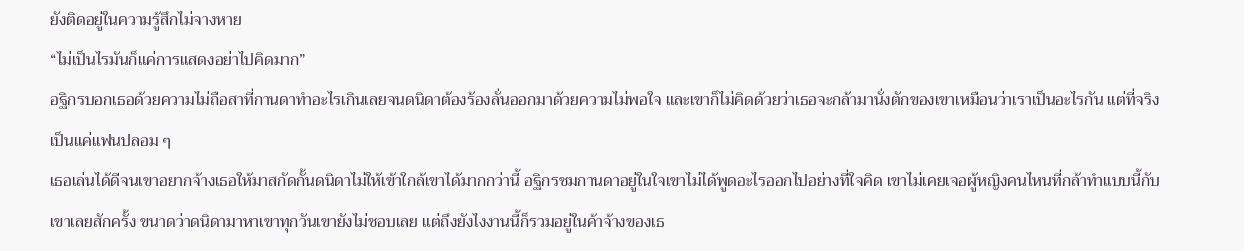ยังติดอยู่ในความรู้สึกไม่จางหาย
“ไม่เป็นไรมันก็แค่การแสดงอย่าไปคิดมาก”
อฐิกรบอกเธอด้วยความไม่ถือสาที่กานดาทำอะไรเกินเลยจนดนิดาต้องร้องลั่นออกมาด้วยความไม่พอใจ และเขาก็ไม่คิดด้วยว่าเธอจะกล้ามานั่งตักของเขาเหมือนว่าเราเป็นอะไรกัน แต่ที่จริงเป็นแค่แฟนปลอม ๆ
เธอเล่นได้ดีจนเขาอยากจ้างเธอให้มาสกัดกั้นดนิดาไม่ให้เข้าใกล้เขาได้มากกว่านี้ อฐิกรชมกานดาอยู่ในใจเขาไม่ได้พูดอะไรออกไปอย่างที่ใจคิด เขาไม่เคยเจอผู้หญิงคนไหนที่กล้าทำแบบนี้กับเขาเลยสักครั้ง ขนาดว่าดนิดามาหาเขาทุกวันเขายังไม่ชอบเลย แต่ถึงยังไงงานนี้ก็รวมอยู่ในค้าจ้างของเธ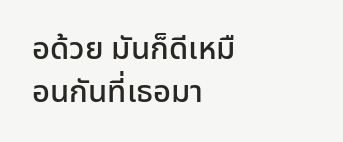อด้วย มันก็ดีเหมือนกันที่เธอมา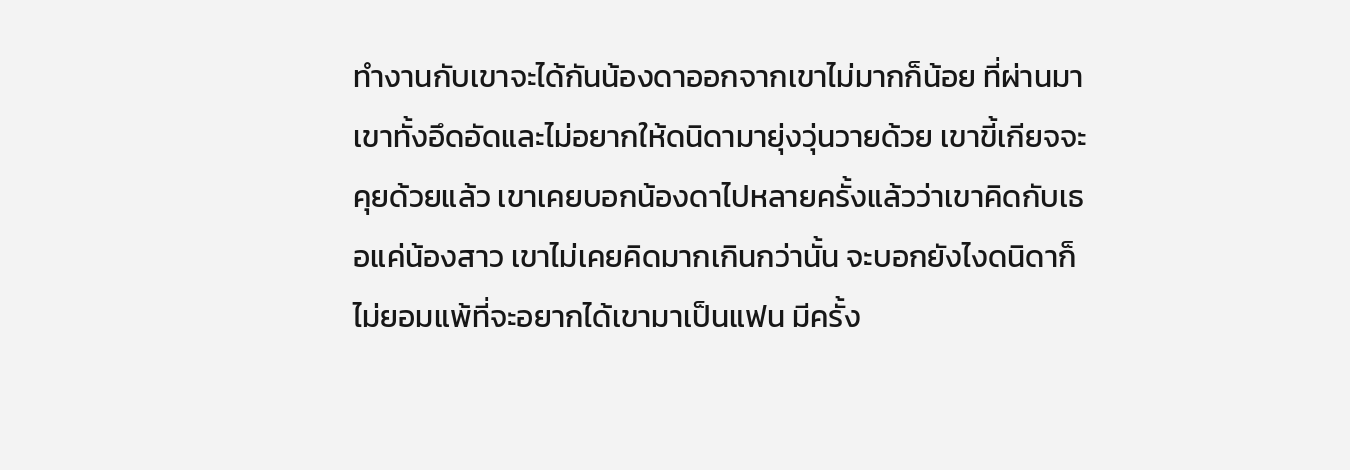ทำงานกับเขาจะได้กันน้องดาออกจากเขาไม่มากก็น้อย ที่ผ่านมาเขาทั้งอึดอัดและไม่อยากให้ดนิดามายุ่งวุ่นวายด้วย เขาขี้เกียจจะคุยด้วยแล้ว เขาเคยบอกน้องดาไปหลายครั้งแล้วว่าเขาคิดกับเธอแค่น้องสาว เขาไม่เคยคิดมากเกินกว่านั้น จะบอกยังไงดนิดาก็ไม่ยอมแพ้ที่จะอยากได้เขามาเป็นแฟน มีครั้ง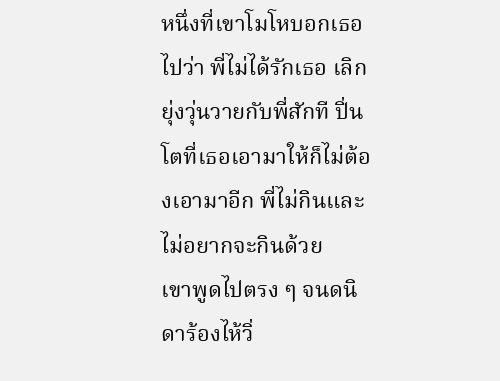หนึ่งที่เขาโมโหบอกเธอไปว่า พี่ไม่ได้รักเธอ เลิกยุ่งวุ่นวายกับพี่สักที ปิ่นโตที่เธอเอามาให้ก็ไม่ต้องเอามาอีก พี่ไม่กินและไม่อยากจะกินด้วย
เขาพูดไปตรง ๆ จนดนิดาร้องไห้วิ่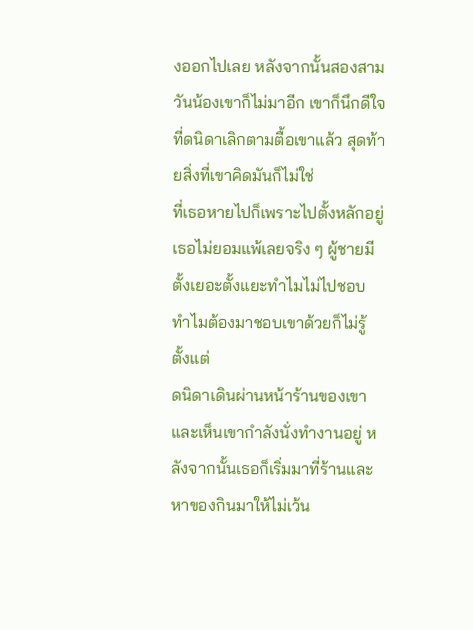งออกไปเลย หลังจากนั้นสองสามวันน้องเขาก็ไม่มาอีก เขาก็นึกดีใจที่ดนิดาเลิกตามตื้อเขาแล้ว สุดท้ายสิ่งที่เขาคิดมันก็ไม่ใช่
ที่เธอหายไปก็เพราะไปตั้งหลักอยู่ เธอไม่ยอมแพ้เลยจริง ๆ ผู้ชายมีตั้งเยอะตั้งแยะทำไมไม่ไปชอบ ทำไมต้องมาชอบเขาด้วยก็ไม่รู้ ตั้งแต่
ดนิดาเดินผ่านหน้าร้านของเขาและเห็นเขากำลังนั่งทำงานอยู่ หลังจากนั้นเธอก็เริ่มมาที่ร้านและหาของกินมาให้ไม่เว้น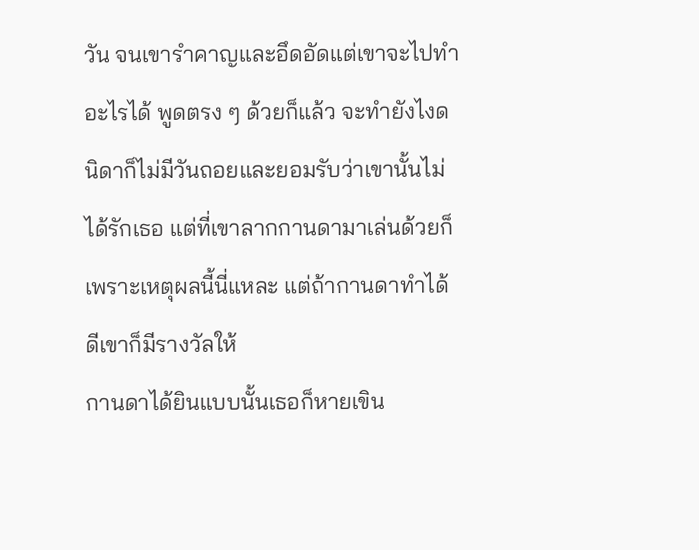วัน จนเขารำคาญและอึดอัดแต่เขาจะไปทำอะไรได้ พูดตรง ๆ ด้วยก็แล้ว จะทำยังไงดนิดาก็ไม่มีวันถอยและยอมรับว่าเขานั้นไม่ได้รักเธอ แต่ที่เขาลากกานดามาเล่นด้วยก็เพราะเหตุผลนี้นี่แหละ แต่ถ้ากานดาทำได้ดีเขาก็มีรางวัลให้
กานดาได้ยินแบบนั้นเธอก็หายเขิน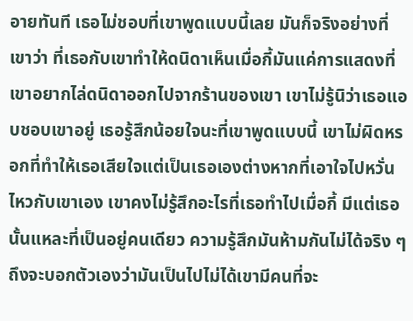อายทันที เธอไม่ชอบที่เขาพูดแบบนี้เลย มันก็จริงอย่างที่เขาว่า ที่เธอกับเขาทำให้ดนิดาเห็นเมื่อกี้มันแค่การแสดงที่เขาอยากไล่ดนิดาออกไปจากร้านของเขา เขาไม่รู้นิว่าเธอแอบชอบเขาอยู่ เธอรู้สึกน้อยใจนะที่เขาพูดแบบนี้ เขาไม่ผิดหรอกที่ทำให้เธอเสียใจแต่เป็นเธอเองต่างหากที่เอาใจไปหวั่นไหวกับเขาเอง เขาคงไม่รู้สึกอะไรที่เธอทำไปเมื่อกี้ มีแต่เธอนั้นแหละที่เป็นอยู่คนเดียว ความรู้สึกมันห้ามกันไม่ได้จริง ๆ ถึงจะบอกตัวเองว่ามันเป็นไปไม่ได้เขามีคนที่จะ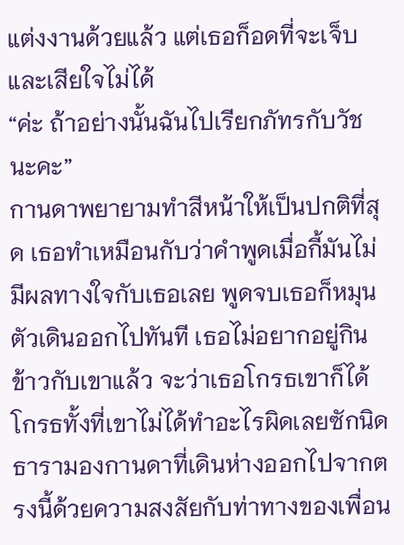แต่งงานด้วยแล้ว แต่เธอก็อดที่จะเจ็บและเสียใจไม่ได้
“ค่ะ ถ้าอย่างนั้นฉันไปเรียกภัทรกับวัชนะคะ”
กานดาพยายามทำสีหน้าให้เป็นปกติที่สุด เธอทำเหมือนกับว่าคำพูดเมื่อกี้มันไม่มีผลทางใจกับเธอเลย พูดจบเธอก็หมุนตัวเดินออกไปทันที เธอไม่อยากอยู่กินข้าวกับเขาแล้ว จะว่าเธอโกรธเขาก็ได้ โกรธทั้งที่เขาไม่ได้ทำอะไรผิดเลยซักนิด
ธารามองกานดาที่เดินห่างออกไปจากตรงนี้ด้วยความสงสัยกับท่าทางของเพื่อน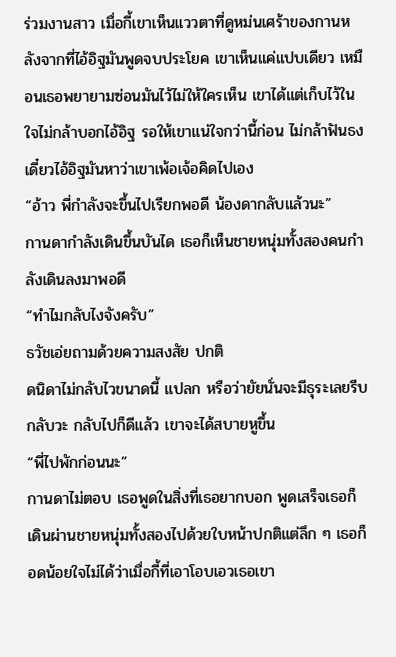ร่วมงานสาว เมื่อกี้เขาเห็นแววตาที่ดูหม่นเศร้าของกานหลังจากที่ไอ้อิฐมันพูดจบประโยค เขาเห็นแค่แปบเดียว เหมือนเธอพยายามซ่อนมันไว้ไม่ให้ใครเห็น เขาได้แต่เก็บไว้ในใจไม่กล้าบอกไอ้อิฐ รอให้เขาแน่ใจกว่านี้ก่อน ไม่กล้าฟันธงเดี๋ยวไอ้อิฐมันหาว่าเขาเพ้อเจ้อคิดไปเอง
“อ้าว พี่กำลังจะขึ้นไปเรียกพอดี น้องดากลับแล้วนะ”
กานดากำลังเดินขึ้นบันได เธอก็เห็นชายหนุ่มทั้งสองคนกำลังเดินลงมาพอดี
“ทำไมกลับไงจังครับ”
ธวัชเอ่ยถามด้วยความสงสัย ปกติ
ดนิดาไม่กลับไวขนาดนี้ แปลก หรือว่ายัยนั่นจะมีธุระเลยรีบกลับวะ กลับไปก็ดีแล้ว เขาจะได้สบายหูขึ้น
“พี่ไปพักก่อนนะ”
กานดาไม่ตอบ เธอพูดในสิ่งที่เธอยากบอก พูดเสร็จเธอก็เดินผ่านชายหนุ่มทั้งสองไปด้วยใบหน้าปกติแต่ลึก ๆ เธอก็อดน้อยใจไม่ได้ว่าเมื่อกี้ที่เอาโอบเอวเธอเขา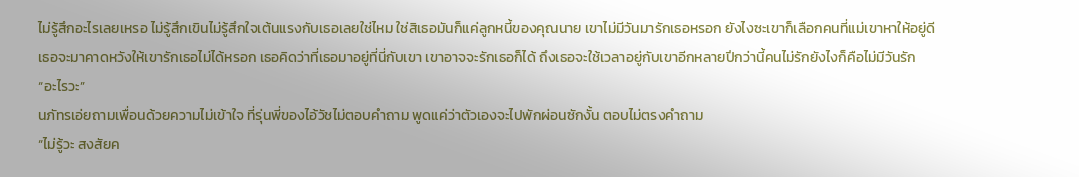ไม่รู้สึกอะไรเลยเหรอ ไม่รู้สึกเขินไม่รู้สึกใจเต้นแรงกับเธอเลยใช่ไหม ใช่สิเธอมันก็แค่ลูกหนี้ของคุณนาย เขาไม่มีวันมารักเธอหรอก ยังไงซะเขาก็เลือกคนที่แม่เขาหาให้อยู่ดี
เธอจะมาคาดหวังให้เขารักเธอไม่ได้หรอก เธอคิดว่าที่เธอมาอยู่ที่นี่กับเขา เขาอาจจะรักเธอก็ได้ ถึงเธอจะใช้เวลาอยู่กับเขาอีกหลายปีกว่านี้คนไม่รักยังไงก็คือไม่มีวันรัก
“อะไรวะ”
นภัทรเอ่ยถามเพื่อนด้วยความไม่เข้าใจ ที่รุ่นพี่ของไอ้วัชไม่ตอบคำถาม พูดแค่ว่าตัวเองจะไปพักผ่อนซักงั้น ตอบไม่ตรงคำถาม
“ไม่รู้วะ สงสัยค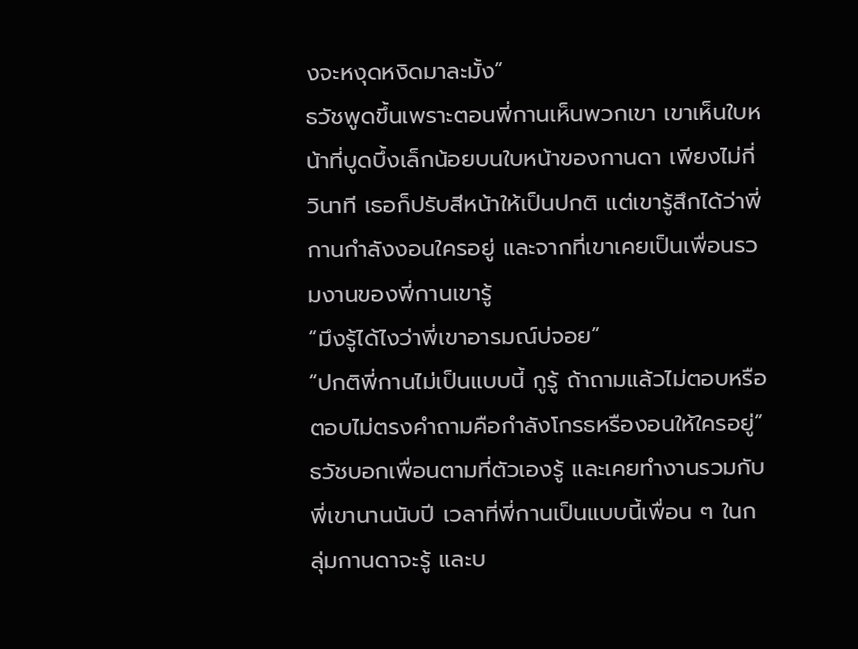งจะหงุดหงิดมาละมั้ง”
ธวัชพูดขึ้นเพราะตอนพี่กานเห็นพวกเขา เขาเห็นใบหน้าที่บูดบึ้งเล็กน้อยบนใบหน้าของกานดา เพียงไม่กี่วินาที เธอก็ปรับสีหน้าให้เป็นปกติ แต่เขารู้สึกได้ว่าพี่กานกำลังงอนใครอยู่ และจากที่เขาเคยเป็นเพื่อนรวมงานของพี่กานเขารู้
“มึงรู้ได้ไงว่าพี่เขาอารมณ์บ่จอย”
“ปกติพี่กานไม่เป็นแบบนี้ กูรู้ ถ้าถามแล้วไม่ตอบหรือตอบไม่ตรงคำถามคือกำลังโกรธหรืองอนให้ใครอยู่”
ธวัชบอกเพื่อนตามที่ตัวเองรู้ และเคยทำงานรวมกับพี่เขานานนับปี เวลาที่พี่กานเป็นแบบนี้เพื่อน ๆ ในกลุ่มกานดาจะรู้ และบ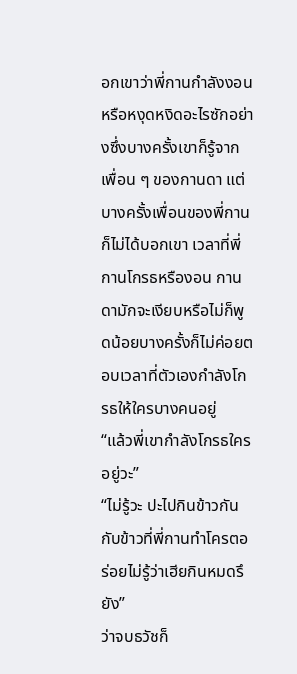อกเขาว่าพี่กานกำลังงอนหรือหงุดหงิดอะไรซักอย่างซึ่งบางครั้งเขาก็รู้จากเพื่อน ๆ ของกานดา แต่บางครั้งเพื่อนของพี่กานก็ไม่ได้บอกเขา เวลาที่พี่กานโกรธหรืองอน กานดามักจะเงียบหรือไม่ก็พูดน้อยบางครั้งก็ไม่ค่อยตอบเวลาที่ตัวเองกำลังโกรธให้ใครบางคนอยู่
“แล้วพี่เขากำลังโกรธใครอยู่วะ”
“ไม่รู้วะ ปะไปกินข้าวกัน กับข้าวที่พี่กานทำโครตอร่อยไม่รู้ว่าเฮียกินหมดรึยัง”
ว่าจบธวัชก็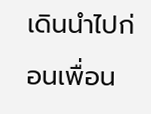เดินนำไปก่อนเพื่อน